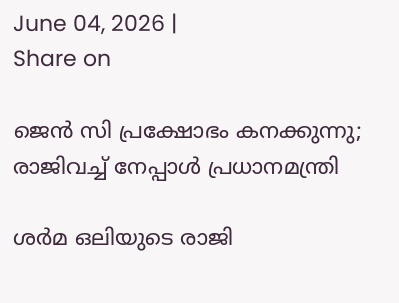June 04, 2026 |
Share on

ജെൻ സി പ്രക്ഷോഭം കനക്കുന്നു; രാജിവച്ച് നേപ്പാൾ പ്രധാനമന്ത്രി

ശർമ ഒലിയുടെ രാജി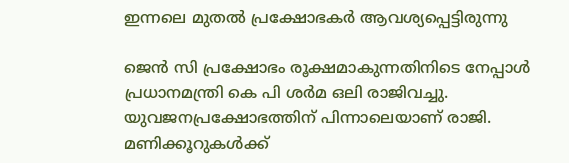ഇന്നലെ മുതൽ പ്രക്ഷോഭകർ ആവശ്യപ്പെട്ടിരുന്നു

ജെൻ സി പ്രക്ഷോഭം രൂക്ഷമാകുന്നതിനിടെ നേപ്പാൾ പ്രധാനമന്ത്രി കെ പി ശർമ ഒലി രാജിവച്ചു. യുവജനപ്രക്ഷോഭത്തിന് പിന്നാലെയാണ് രാജി. മണിക്കൂറുകൾക്ക്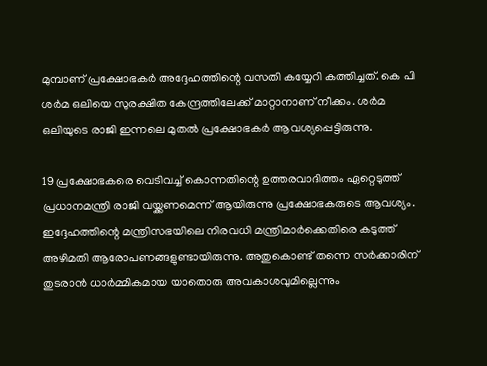മുമ്പാണ് പ്രക്ഷോഭകർ അദ്ദേഹത്തിന്റെ വസതി കയ്യേറി കത്തിച്ചത്. കെ പി ശർമ ഒലിയെ സുരക്ഷിത കേന്ദ്രത്തിലേക്ക് മാറ്റാനാണ് നീക്കം. ശർമ ഒലിയുടെ രാജി ഇന്നലെ മുതൽ പ്രക്ഷോഭകർ ആവശ്യപ്പെട്ടിരുന്നു.

19 പ്രക്ഷോഭകരെ വെടിവച്ച് കൊന്നതിന്റെ ഉത്തരവാദിത്തം ഏറ്റെടുത്ത് പ്രധാനമന്ത്രി രാജി വയ്ക്കണമെന്ന് ആയിരുന്നു പ്രക്ഷോഭകരുടെ ആവശ്യം. ഇദ്ദേഹത്തിന്റെ മന്ത്രിസഭയിലെ നിരവധി മന്ത്രിമാർക്കെതിരെ കടുത്ത് അഴിമതി ആരോപണങ്ങളുണ്ടായിരുന്നു. അതുകൊണ്ട് തന്നെ സർക്കാരിന് തുടരാൻ ധാർമ്മികമായ യാതൊരു അവകാശവുമില്ലെന്നും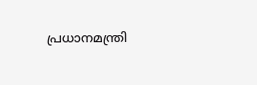പ്രധാനമന്ത്രി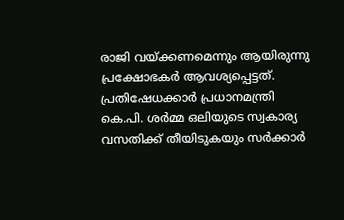രാജി വയ്ക്കണമെന്നും ആയിരുന്നു പ്രക്ഷോഭകർ ആവശ്യപ്പെട്ടത്. പ്രതിഷേധക്കാർ പ്രധാനമന്ത്രി കെ.പി. ശർമ്മ ഒലിയുടെ സ്വകാര്യ വസതിക്ക് തീയിടുകയും സർക്കാർ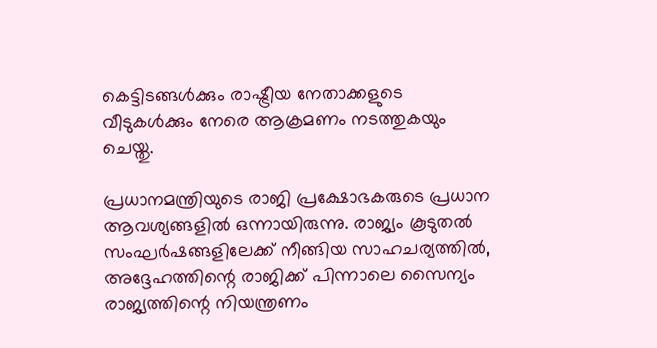കെട്ടിടങ്ങൾക്കും രാഷ്ട്രീയ നേതാക്കളുടെ വീടുകൾക്കും നേരെ ആക്രമണം നടത്തുകയും ചെയ്തു.

പ്രധാനമന്ത്രിയുടെ രാജി പ്രക്ഷോഭകരുടെ പ്രധാന ആവശ്യങ്ങളിൽ ഒന്നായിരുന്നു. രാജ്യം കൂടുതൽ സംഘർഷങ്ങളിലേക്ക് നീങ്ങിയ സാഹചര്യത്തിൽ, അദ്ദേഹത്തിന്റെ രാജിക്ക് പിന്നാലെ സൈന്യം രാജ്യത്തിന്റെ നിയന്ത്രണം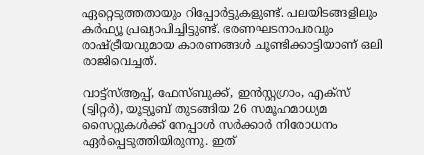ഏറ്റെടുത്തതായും റിപ്പോർട്ടുകളുണ്ട്. പലയിടങ്ങളിലും കർഫ്യൂ പ്രഖ്യാപിച്ചിട്ടുണ്ട്. ഭരണഘടനാപരവും രാഷ്ട്രീയവുമായ കാരണങ്ങൾ ചൂണ്ടിക്കാട്ടിയാണ് ഒലി രാജിവെച്ചത്.

വാട്ട്‌സ്ആപ്പ്, ഫേസ്ബുക്ക്, ഇൻസ്റ്റഗ്രാം, എക്സ് (ട്വിറ്റർ), യൂട്യൂബ് തുടങ്ങിയ 26 സമൂഹമാധ്യമ സൈറ്റുകൾക്ക് നേപ്പാൾ സർക്കാർ നിരോധനം ഏർപ്പെടുത്തിയിരുന്നു. ഇത്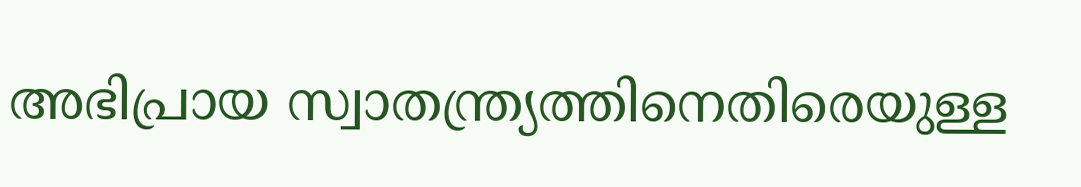അഭിപ്രായ സ്വാതന്ത്ര്യത്തിനെതിരെയുള്ള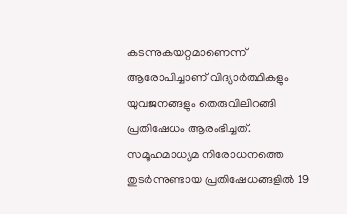കടന്നുകയറ്റമാണെന്ന് ആരോപിച്ചാണ് വിദ്യാർത്ഥികളും യുവജനങ്ങളും തെരുവിലിറങ്ങി പ്രതിഷേധം ആരംഭിച്ചത്. സമൂഹമാധ്യമ നിരോധനത്തെ തുടർന്നുണ്ടായ പ്രതിഷേധങ്ങളിൽ 19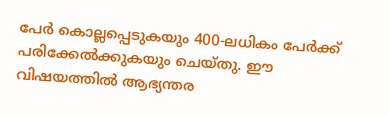പേർ കൊല്ലപ്പെടുകയും 400-ലധികം പേർക്ക് പരിക്കേൽക്കുകയും ചെയ്തു. ഈ വിഷയത്തിൽ ആഭ്യന്തര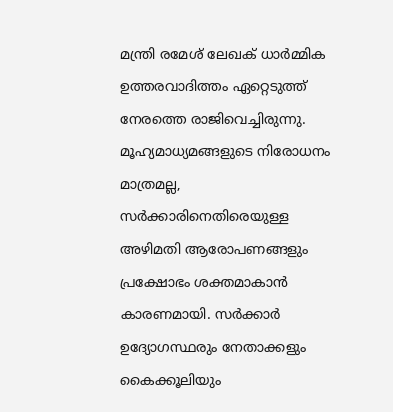മന്ത്രി രമേശ് ലേഖക് ധാർമ്മിക ഉത്തരവാദിത്തം ഏറ്റെടുത്ത് നേരത്തെ രാജിവെച്ചിരുന്നു. മൂഹ്യമാധ്യമങ്ങളുടെ നിരോധനം മാത്രമല്ല, സർക്കാരിനെതിരെയുള്ള അഴിമതി ആരോപണങ്ങളും പ്രക്ഷോഭം ശക്തമാകാൻ കാരണമായി. സർക്കാർ ഉദ്യോഗസ്ഥരും നേതാക്കളും കൈക്കൂലിയും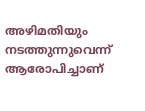അഴിമതിയും നടത്തുന്നുവെന്ന് ആരോപിച്ചാണ്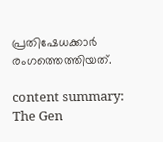പ്രതിഷേധക്കാർ രംഗത്തെത്തിയത്.

content summary: The Gen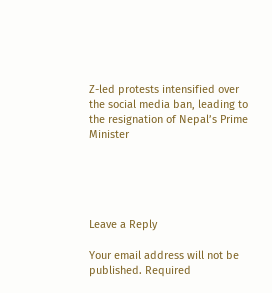Z-led protests intensified over the social media ban, leading to the resignation of Nepal’s Prime Minister





Leave a Reply

Your email address will not be published. Required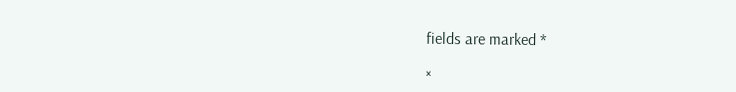fields are marked *

×